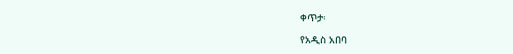ቀጥታ፡

የአዲስ አበባ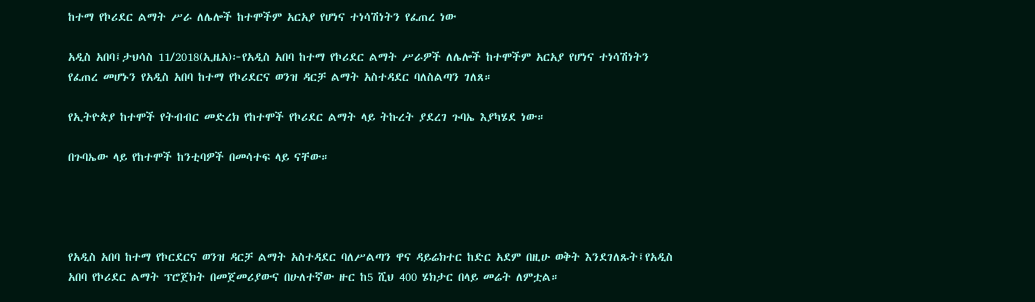ከተማ የኮሪደር ልማት ሥራ ለሌሎች ከተሞችም አርአያ የሆነና ተነሳሽነትን የፈጠረ ነው

አዲስ አበባ፤ታህሳስ 11/2018(ኢዜአ)፦የአዲስ አበባ ከተማ የኮሪደር ልማት ሥራዎች ለሌሎች ከተሞችም አርአያ የሆነና ተነሳሽነትን የፈጠረ መሆኑን የአዲስ አበባ ከተማ የኮሪደርና ወንዝ ዳርቻ ልማት አስተዳደር ባለስልጣን ገለጸ።

የኢትዮጵያ ከተሞች የትብብር መድረክ የከተሞች የኮሪደር ልማት ላይ ትኩረት ያደረገ ጉባኤ እያካሄደ ነው።

በጉባኤው ላይ የከተሞች ከንቲባዎች በመሳተፍ ላይ ናቸው።




የአዲስ አበባ ከተማ የኮርደርና ወንዝ ዳርቻ ልማት አስተዳደር ባለሥልጣን ዋና ዳይሬክተር ከድር አደም በዚሁ ወቅት እንደገለጹት፤የአዲስ አበባ የኮሪደር ልማት ፕሮጀክት በመጀመሪያውና በሁለተኛው ዙር ከ5 ሺህ 400 ሄክታር በላይ መሬት ለምቷል።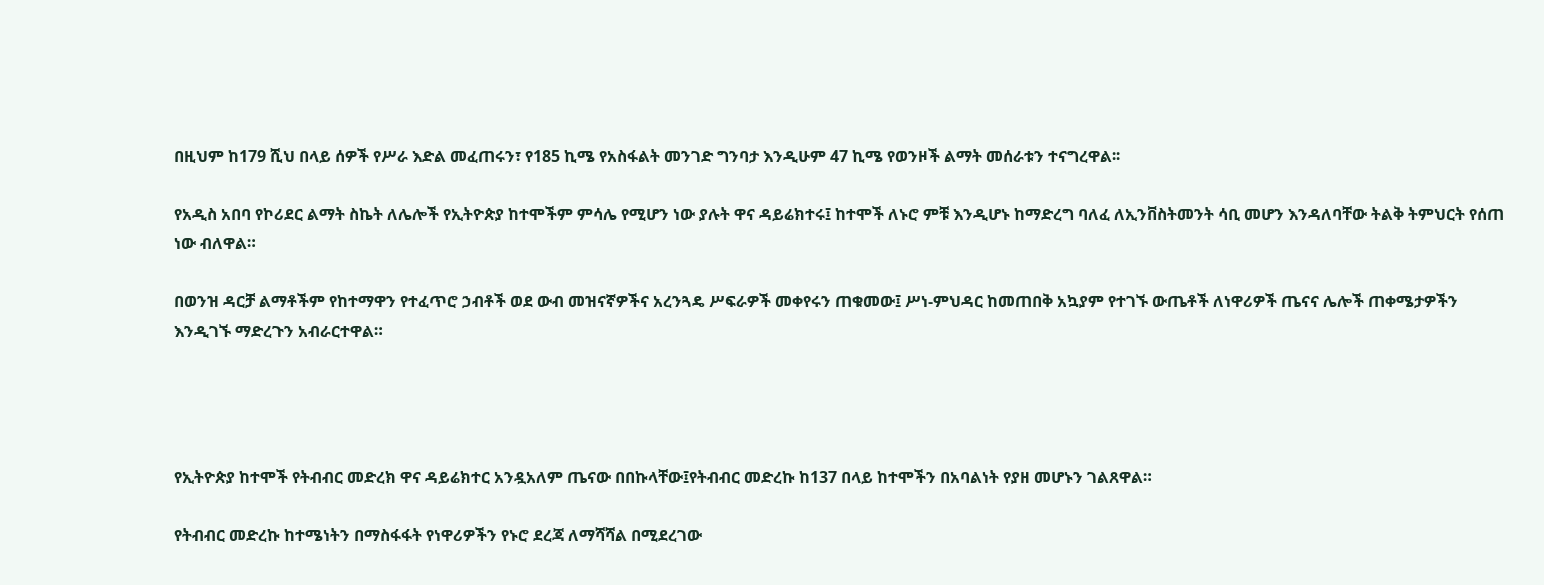በዚህም ከ179 ሺህ በላይ ሰዎች የሥራ እድል መፈጠሩን፣ የ185 ኪሜ የአስፋልት መንገድ ግንባታ እንዲሁም 47 ኪሜ የወንዞች ልማት መሰራቱን ተናግረዋል፡፡

የአዲስ አበባ የኮሪደር ልማት ስኬት ለሌሎች የኢትዮጵያ ከተሞችም ምሳሌ የሚሆን ነው ያሉት ዋና ዳይሬክተሩ፤ ከተሞች ለኑሮ ምቹ እንዲሆኑ ከማድረግ ባለፈ ለኢንቨስትመንት ሳቢ መሆን እንዳለባቸው ትልቅ ትምህርት የሰጠ ነው ብለዋል።

በወንዝ ዳርቻ ልማቶችም የከተማዋን የተፈጥሮ ኃብቶች ወደ ውብ መዝናኛዎችና አረንጓዴ ሥፍራዎች መቀየሩን ጠቁመው፤ ሥነ-ምህዳር ከመጠበቅ አኳያም የተገኙ ውጤቶች ለነዋሪዎች ጤናና ሌሎች ጠቀሜታዎችን እንዲገኙ ማድረጉን አብራርተዋል።




የኢትዮጵያ ከተሞች የትብብር መድረክ ዋና ዳይሬክተር አንዷአለም ጤናው በበኩላቸው፤የትብብር መድረኩ ከ137 በላይ ከተሞችን በአባልነት የያዘ መሆኑን ገልጸዋል።

የትብብር መድረኩ ከተሜነትን በማስፋፋት የነዋሪዎችን የኑሮ ደረጃ ለማሻሻል በሚደረገው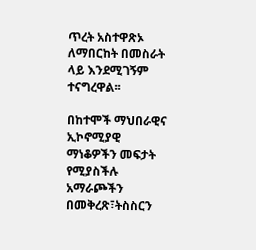ጥረት አስተዋጽኦ ለማበርከት በመስራት ላይ እንደሚገኝም ተናግረዋል፡፡

በከተሞች ማህበራዊና ኢኮኖሚያዊ ማነቆዎችን መፍታት የሚያስችሉ አማራጮችን በመቅረጽ፣ትስስርን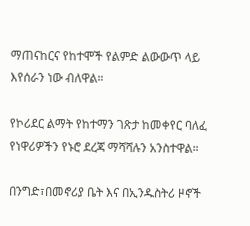ማጠናከርና የከተሞች የልምድ ልውውጥ ላይ እየሰራን ነው ብለዋል።

የኮሪደር ልማት የከተማን ገጽታ ከመቀየር ባለፈ የነዋሪዎችን የኑሮ ደረጃ ማሻሻሉን አንስተዋል።

በንግድ፣በመኖሪያ ቤት እና በኢንዱስትሪ ዞኖች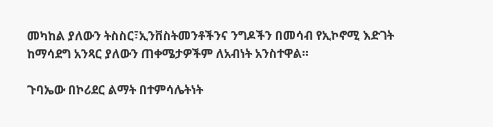መካከል ያለውን ትስስር፣ኢንቨስትመንቶችንና ንግዶችን በመሳብ የኢኮኖሚ እድገት ከማሳደግ አንጻር ያለውን ጠቀሜታዎችም ለአብነት አንስተዋል።

ጉባኤው በኮሪደር ልማት በተምሳሌትነት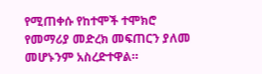የሚጠቀሱ የከተሞች ተሞክሮ የመማሪያ መድረክ መፍጠርን ያለመ መሆኑንም አስረድተዋል።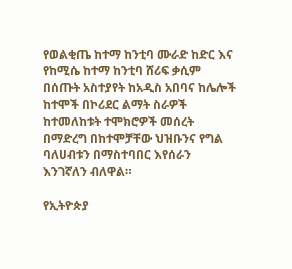የወልቂጤ ከተማ ከንቲባ ሙራድ ከድር እና የከሚሴ ከተማ ከንቲባ ሸሪፍ ቃሲም በሰጡት አስተያየት ከአዲስ አበባና ከሌሎች ከተሞች በኮሪደር ልማት ስራዎች ከተመለከቱት ተሞክሮዎች መሰረት በማድረግ በከተሞቻቸው ህዝቡንና የግል ባለሀብቱን በማስተባበር እየሰራን እንገኛለን ብለዋል።

የኢትዮጵያ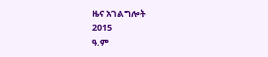ዜና አገልግሎት
2015
ዓ.ም